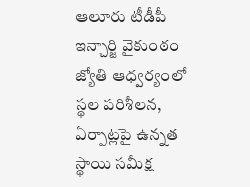ఆలూరు టీడీపీ ఇన్చార్జి వైకుంఠం జ్యోతి ఆధ్వర్యంలో స్థల పరిశీలన, ఏర్పాట్లపై ఉన్నత స్థాయి సమీక్ష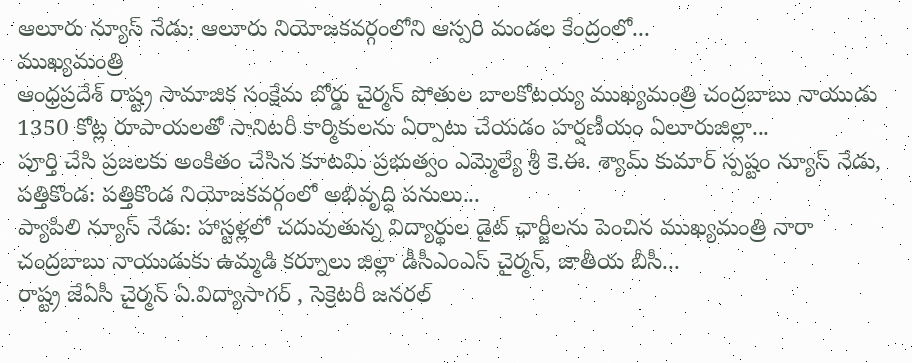ఆలూరు న్యూస్ నేడు: ఆలూరు నియోజకవర్గంలోని ఆస్పరి మండల కేంద్రంలో...
ముఖ్యమంత్రి
ఆంధ్రప్రదేశ్ రాష్ట్ర సామాజిక సంక్షేమ బోర్డు చైర్మన్ పోతుల బాలకోటయ్య ముఖ్యమంత్రి చంద్రబాబు నాయుడు 1350 కోట్ల రూపాయలతో సానిటరీ కార్మికులను ఏర్పాటు చేయడం హర్షణీయం ఏలూరుజిల్లా...
పూర్తి చేసి ప్రజలకు అంకితం చేసిన కూటమి ప్రభుత్వం ఎమ్మెల్యే శ్రీ కె.ఈ. శ్యామ్ కుమార్ స్పష్టం న్యూస్ నేడు, పత్తికొండ: పత్తికొండ నియోజకవర్గంలో అభివృద్ధి పనులు...
ప్యాపిలి న్యూస్ నేడు: హాస్టళ్లలో చదువుతున్న విద్యార్థుల డైట్ ఛార్జీలను పెంచిన ముఖ్యమంత్రి నారా చంద్రబాబు నాయుడుకు ఉమ్మడి కర్నూలు జిల్లా డీసీఎంఎస్ చైర్మన్, జాతీయ బీసీ...
రాష్ట్ర జేఏసీ చైర్మన్ ఏ.విద్యాసాగర్ , సెక్రెటరీ జనరల్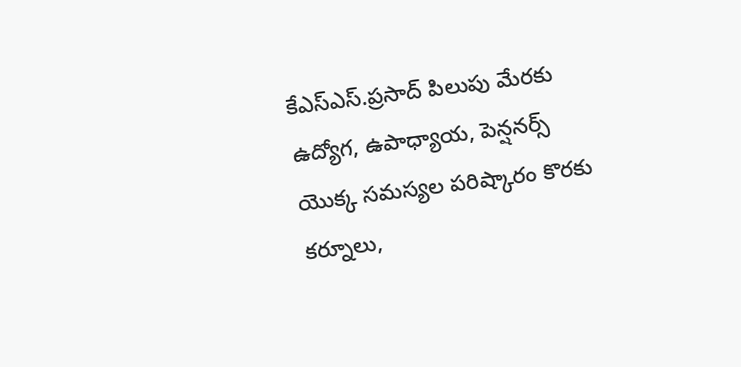కేఎస్ఎస్.ప్రసాద్ పిలుపు మేరకు ఉద్యోగ, ఉపాధ్యాయ, పెన్షనర్స్ యొక్క సమస్యల పరిష్కారం కొరకు కర్నూలు,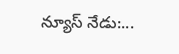న్యూస్ నేడు:...